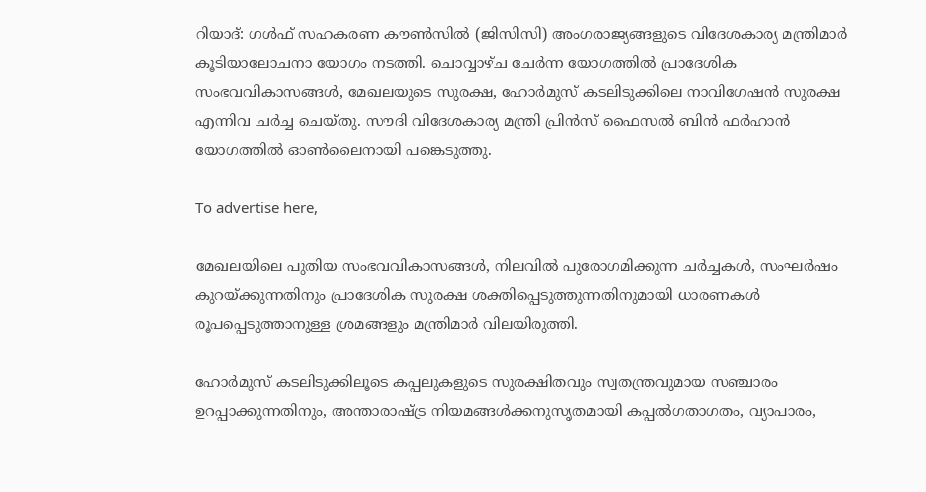റിയാദ്: ഗൾഫ് സഹകരണ കൗൺസിൽ (ജിസിസി) അംഗരാജ്യങ്ങളുടെ വിദേശകാര്യ മന്ത്രിമാർ കൂടിയാലോചനാ യോഗം നടത്തി. ചൊവ്വാഴ്ച ചേർന്ന യോഗത്തിൽ പ്രാദേശിക സംഭവവികാസങ്ങൾ, മേഖലയുടെ സുരക്ഷ, ഹോർമുസ് കടലിടുക്കിലെ നാവിഗേഷൻ സുരക്ഷ എന്നിവ ചർച്ച ചെയ്തു. സൗദി വിദേശകാര്യ മന്ത്രി പ്രിൻസ് ഫൈസൽ ബിൻ ഫർഹാൻ യോഗത്തിൽ ഓൺലൈനായി പങ്കെടുത്തു.

To advertise here,

മേഖലയിലെ പുതിയ സംഭവവികാസങ്ങൾ, നിലവിൽ പുരോഗമിക്കുന്ന ചർച്ചകൾ, സംഘർഷം കുറയ്ക്കുന്നതിനും പ്രാദേശിക സുരക്ഷ ശക്തിപ്പെടുത്തുന്നതിനുമായി ധാരണകൾ രൂപപ്പെടുത്താനുള്ള ശ്രമങ്ങളും മന്ത്രിമാർ വിലയിരുത്തി.

ഹോർമുസ് കടലിടുക്കിലൂടെ കപ്പലുകളുടെ സുരക്ഷിതവും സ്വതന്ത്രവുമായ സഞ്ചാരം ഉറപ്പാക്കുന്നതിനും, അന്താരാഷ്ട്ര നിയമങ്ങൾക്കനുസൃതമായി കപ്പൽഗതാഗതം, വ്യാപാരം,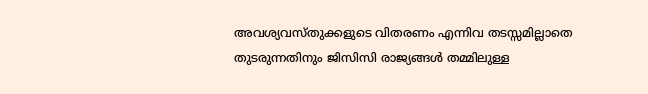അവശ്യവസ്തുക്കളുടെ വിതരണം എന്നിവ തടസ്സമില്ലാതെ തുടരുന്നതിനും ജിസിസി രാജ്യങ്ങൾ തമ്മിലുള്ള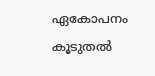ഏകോപനം കൂടുതൽ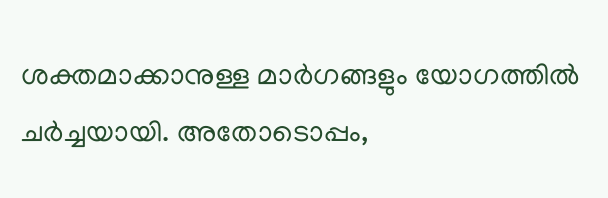ശക്തമാക്കാനുള്ള മാർഗങ്ങളും യോഗത്തിൽ ചർച്ചയായി. അതോടൊപ്പം,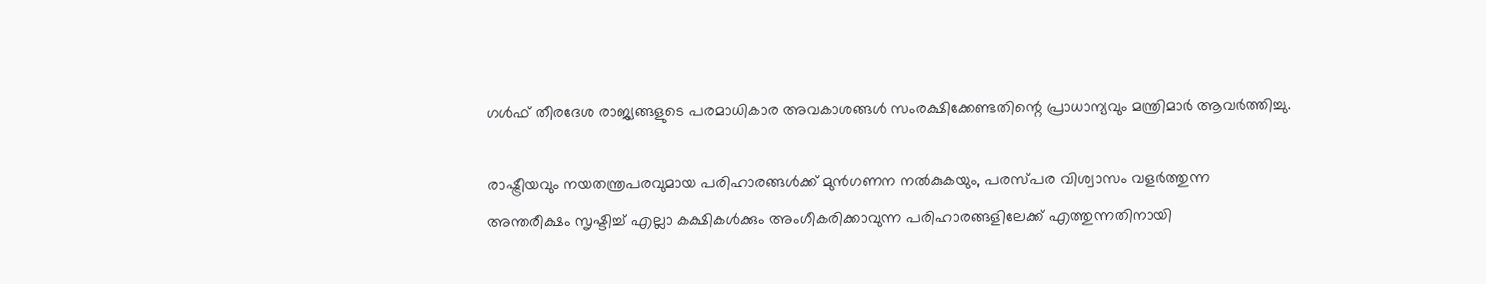ഗൾഫ് തീരദേശ രാജ്യങ്ങളുടെ പരമാധികാര അവകാശങ്ങൾ സംരക്ഷിക്കേണ്ടതിന്റെ പ്രാധാന്യവും മന്ത്രിമാർ ആവർത്തിച്ചു.

രാഷ്ട്രീയവും നയതന്ത്രപരവുമായ പരിഹാരങ്ങൾക്ക് മുൻഗണന നൽകുകയും, പരസ്പര വിശ്വാസം വളർത്തുന്ന അന്തരീക്ഷം സൃഷ്ടിച്ച് എല്ലാ കക്ഷികൾക്കും അംഗീകരിക്കാവുന്ന പരിഹാരങ്ങളിലേക്ക് എത്തുന്നതിനായി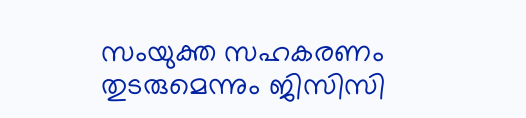സംയുക്ത സഹകരണം തുടരുമെന്നും ജിസിസി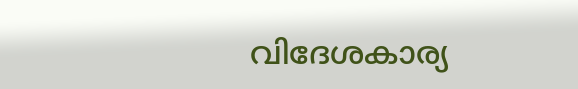വിദേശകാര്യ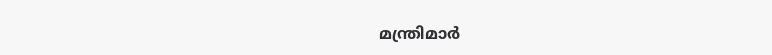മന്ത്രിമാർ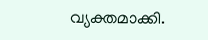വ്യക്തമാക്കി.